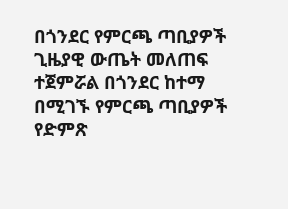በጎንደር የምርጫ ጣቢያዎች ጊዜያዊ ውጤት መለጠፍ ተጀምሯል በጎንደር ከተማ በሚገኙ የምርጫ ጣቢያዎች የድምጽ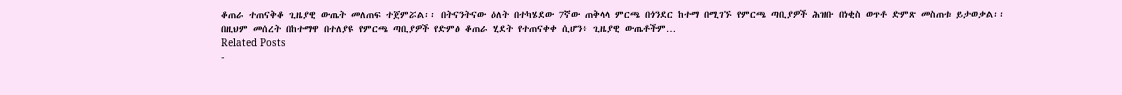ቆጠራ ተጠናቅቆ ጊዜያዊ ውጤት መለጠፍ ተጀምሯል፡፡ በትናንትናው ዕለት በተካሄደው 7ኛው ጠቅላላ ምርጫ በጎንደር ከተማ በሚገኙ የምርጫ ጣቢያዎች ሕዝቡ በነቂስ ወጥቶ ድምጽ መስጠቱ ይታወቃል፡፡ በዚህም መሰረት በከተማዋ በተለያዩ የምርጫ ጣቢያዎች የድምፅ ቆጠራ ሂደት የተጠናቀቀ ሲሆን፥ ጊዜያዊ ውጤቶችም…
Related Posts
-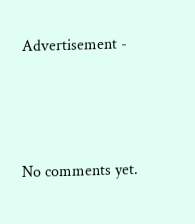Advertisement -






No comments yet.